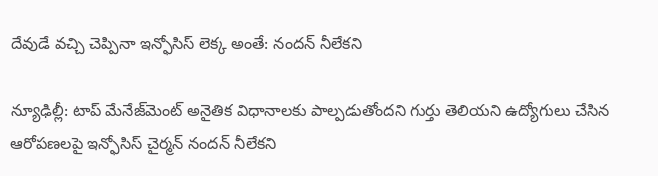దేవుడే వచ్చి చెప్పినా ఇన్ఫోసిస్ లెక్క అంతే: నందన్ నీలేకని

న్యూఢిల్లీ: టాప్ మేనేజ్‌మెంట్ అనైతిక విధానాలకు పాల్పడుతోందని గుర్తు తెలియని ఉద్యోగులు చేసిన ఆరోపణలపై ఇన్ఫోసిస్ చైర్మన్ నందన్ నీలేకని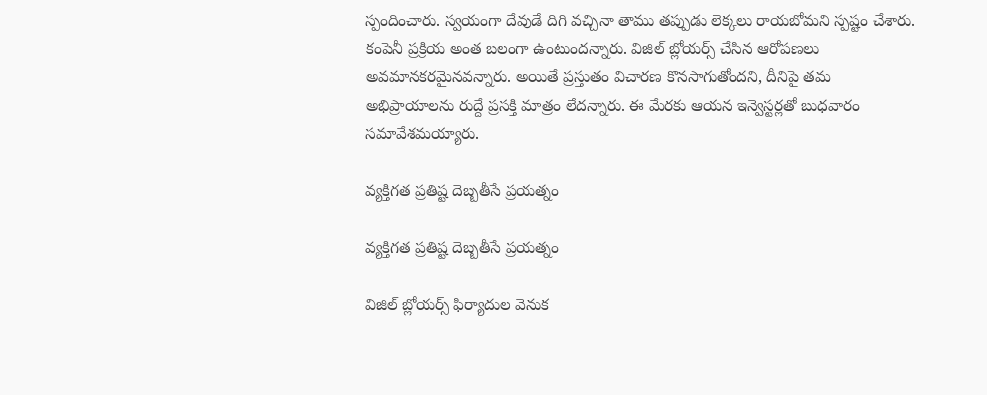స్పందించారు. స్వయంగా దేవుడే దిగి వచ్చినా తాము తప్పుడు లెక్కలు రాయబోమని స్పష్టం చేశారు. కంపెనీ ప్రక్రియ అంత బలంగా ఉంటుందన్నారు. విజిల్ బ్లోయర్స్ చేసిన ఆరోపణలు అవమానకరమైనవన్నారు. అయితే ప్రస్తుతం విచారణ కొనసాగుతోందని, దీనిపై తమ అభిప్రాయాలను రుద్దే ప్రసక్తి మాత్రం లేదన్నారు. ఈ మేరకు ఆయన ఇన్వెస్టర్లతో బుధవారం సమావేశమయ్యారు.

వ్యక్తిగత ప్రతిష్ట దెబ్బతీసే ప్రయత్నం

వ్యక్తిగత ప్రతిష్ట దెబ్బతీసే ప్రయత్నం

విజిల్ బ్లోయర్స్ ఫిర్యాదుల వెనుక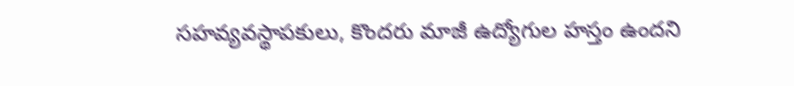సహవ్యవస్థాపకులు, కొందరు మాజీ ఉద్యోగుల హస్తం ఉందని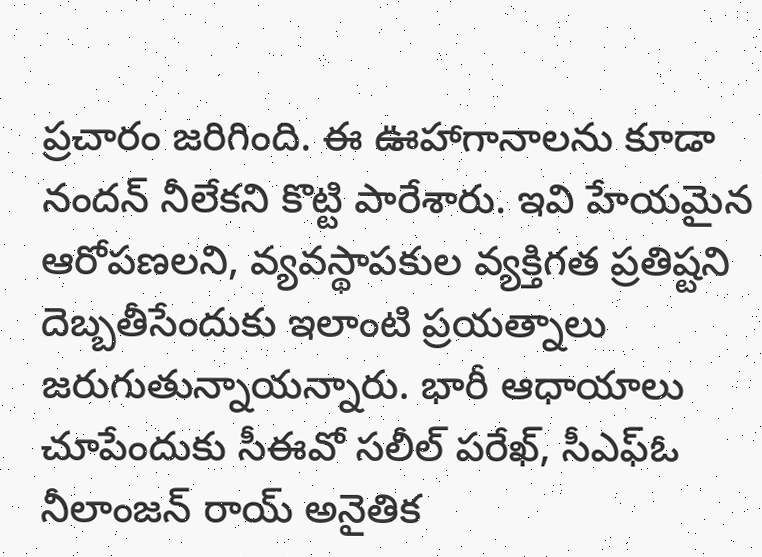ప్రచారం జరిగింది. ఈ ఊహాగానాలను కూడా నందన్ నీలేకని కొట్టి పారేశారు. ఇవి హేయమైన ఆరోపణలని, వ్యవస్థాపకుల వ్యక్తిగత ప్రతిష్టని దెబ్బతీసేందుకు ఇలాంటి ప్రయత్నాలు జరుగుతున్నాయన్నారు. భారీ ఆధాయాలు చూపేందుకు సీఈవో సలీల్ పరేఖ్, సీఎఫ్ఓ నీలాంజన్ రాయ్ అనైతిక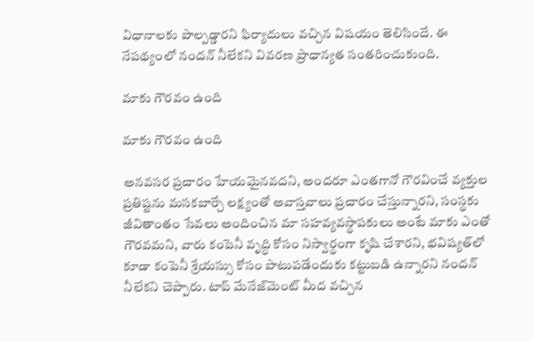విధానాలకు పాల్పడ్డారని ఫిర్యాదులు వచ్చిన విషయం తెలిసిందే. ఈ నేపథ్యంలో నందన్ నీలేకని వివరణ ప్రాధాన్యత సంతరించుకుంది.

మాకు గౌరవం ఉంది

మాకు గౌరవం ఉంది

అనవసర ప్రచారం హేయమైనవదని, అందరూ ఎంతగానో గౌరవించే వ్యక్తుల ప్రతిష్టను మసకబార్చే లక్ష్యంతో అవాస్తవాలు ప్రచారం చేస్తున్నారని, సంస్థకు జీవితాంతం సేవలు అందించిన మా సహవ్యవస్థాపకులు అంటే మాకు ఎంతో గౌరవమని, వారు కంపెనీ వృద్ధి కోసం నిస్వార్థంగా కృషి చేశారని, భవిష్యత్‌లో కూడా కంపెనీ శ్రేయస్సు కోసం పాటుపడేందుకు కట్టుబడి ఉన్నారని నందన్ నీలేకని చెప్పారు. టాప్ మేనేజ్‌మెంట్ మీద వచ్చిన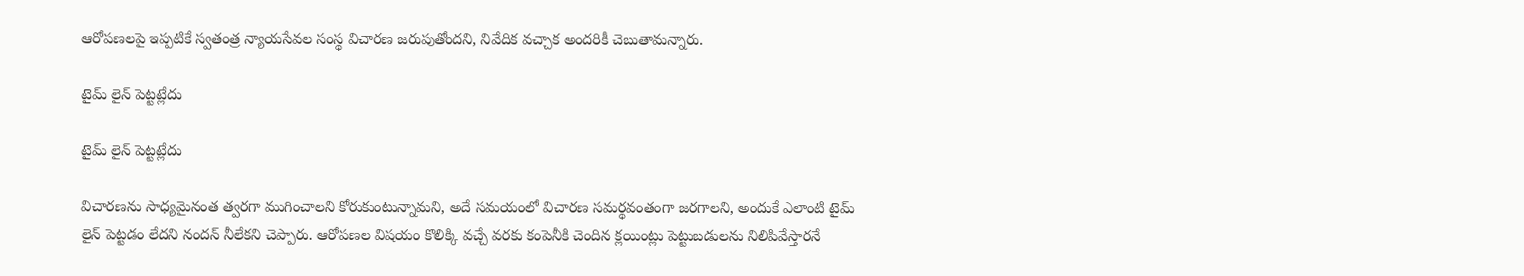ఆరోపణలపై ఇప్పటికే స్వతంత్ర న్యాయసేవల సంస్థ విచారణ జరుపుతోందని, నివేదిక వచ్చాక అందరికీ చెబుతామన్నారు.

టైమ్ లైన్ పెట్టట్లేదు

టైమ్ లైన్ పెట్టట్లేదు

విచారణను సాధ్యమైనంత త్వరగా ముగించాలని కోరుకుంటున్నామని, అదే సమయంలో విచారణ సమర్థవంతంగా జరగాలని, అందుకే ఎలాంటి టైమ్ లైన్ పెట్టడం లేదని నందన్ నీలేకని చెప్పారు. ఆరోపణల విషయం కొలిక్కి వచ్చే వరకు కంపెనీకి చెందిన క్లయింట్లు పెట్టుబడులను నిలిపివేస్తారనే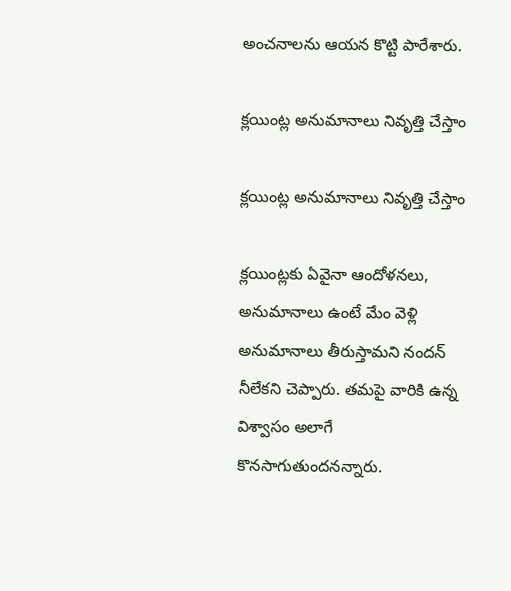అంచనాలను ఆయన కొట్టి పారేశారు.

క్లయింట్ల అనుమానాలు నివృత్తి చేస్తాం

క్లయింట్ల అనుమానాలు నివృత్తి చేస్తాం

క్లయింట్లకు ఏవైనా ఆందోళనలు, అనుమానాలు ఉంటే మేం వెళ్లి అనుమానాలు తీరుస్తామని నందన్ నీలేకని చెప్పారు. తమపై వారికి ఉన్న విశ్వాసం అలాగే కొనసాగుతుందనన్నారు.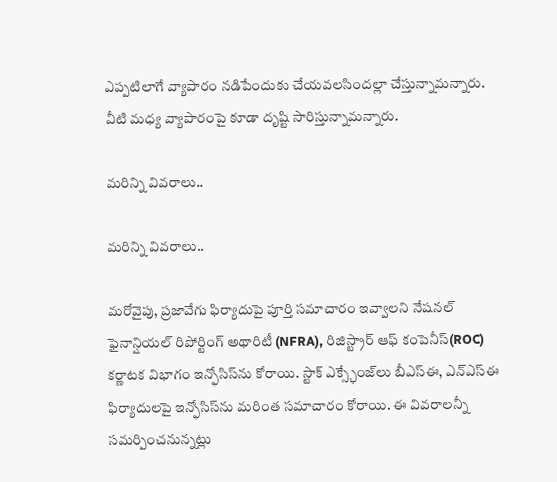ఎప్పటిలాగే వ్యాపారం నడిపేందుకు చేయవలసిందల్లా చేస్తున్నామన్నారు. వీటి మధ్య వ్యాపారంపై కూడా దృష్టి సారిస్తున్నామన్నారు.

మరిన్ని వివరాలు..

మరిన్ని వివరాలు..

మరోవైపు, ప్రజావేగు ఫిర్యాదుపై పూర్తి సమాచారం ఇవ్వాలని నేషనల్ ఫైనాన్షియల్ రిపోర్టింగ్ అథారిటీ (NFRA), రిజిస్ట్రార్ ఆఫ్ కంపెనీస్(ROC) కర్ణాటక విభాగం ఇన్ఫోసిస్‌ను కోరాయి. స్టాక్‌ ఎక్స్ఛేంజ్‌లు బీఎస్ఈ, ఎన్ఎస్ఈ ఫిర్యాదులపై ఇన్ఫోసిస్‌ను మరింత సమాచారం కోరాయి. ఈ వివరాలన్నీ సమర్పించనున్నట్లు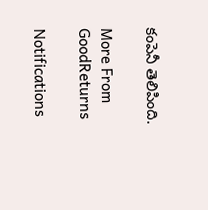కంపెనీ తెలిపింది.

More From GoodReturns

Notifications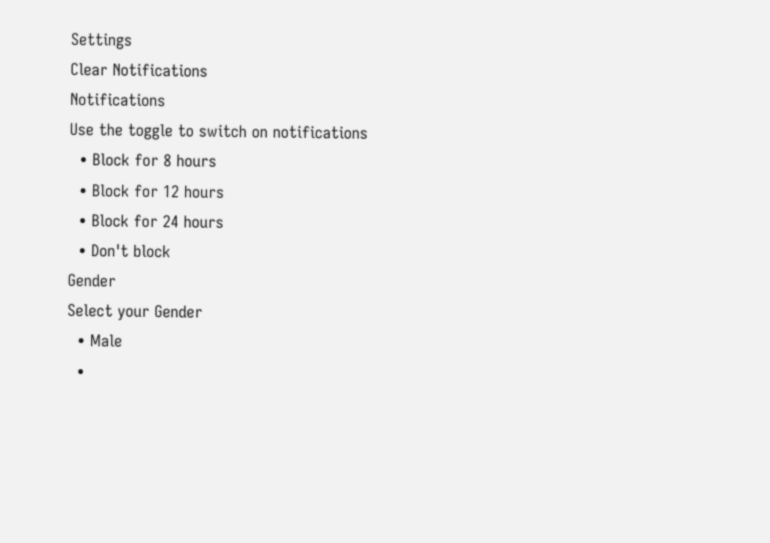Settings
Clear Notifications
Notifications
Use the toggle to switch on notifications
  • Block for 8 hours
  • Block for 12 hours
  • Block for 24 hours
  • Don't block
Gender
Select your Gender
  • Male
  •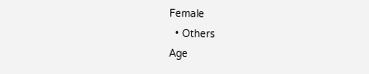Female
  • Others
Age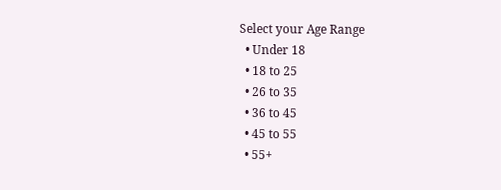Select your Age Range
  • Under 18
  • 18 to 25
  • 26 to 35
  • 36 to 45
  • 45 to 55
  • 55+